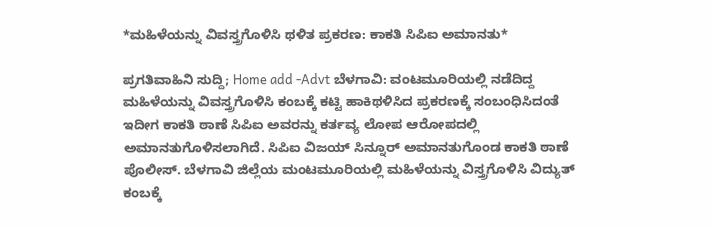*ಮಹಿಳೆಯನ್ನು ವಿವಸ್ತ್ರಗೊಳಿಸಿ ಥಳಿತ ಪ್ರಕರಣ: ಕಾಕತಿ ಸಿಪಿಐ ಅಮಾನತು*

ಪ್ರಗತಿವಾಹಿನಿ ಸುದ್ದಿ; Home add -Advt ಬೆಳಗಾವಿ: ವಂಟಮೂರಿಯಲ್ಲಿ ನಡೆದಿದ್ದ ಮಹಿಳೆಯನ್ನು ವಿವಸ್ತ್ರಗೊಳಿಸಿ ಕಂಬಕ್ಕೆ ಕಟ್ಟಿ ಹಾಕಿಥಳಿಸಿದ ಪ್ರಕರಣಕ್ಕೆ ಸಂಬಂಧಿಸಿದಂತೆ ಇದೀಗ ಕಾಕತಿ ಠಾಣೆ ಸಿಪಿಐ ಅವರನ್ನು ಕರ್ತವ್ಯ ಲೋಪ ಆರೋಪದಲ್ಲಿ ಅಮಾನತುಗೊಳಿಸಲಾಗಿದೆ. ಸಿಪಿಐ ವಿಜಯ್ ಸಿನ್ನೂರ್ ಅಮಾನತುಗೊಂಡ ಕಾಕತಿ ಠಾಣೆ ಪೊಲೀಸ್. ಬೆಳಗಾವಿ ಜಿಲ್ಲೆಯ ಮಂಟಮೂರಿಯಲ್ಲಿ ಮಹಿಳೆಯನ್ನು ವಿಸ್ತ್ರಗೊಳಿಸಿ ವಿದ್ಯುತ್ ಕಂಬಕ್ಕೆ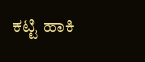ಕಟ್ಟಿ ಹಾಕಿ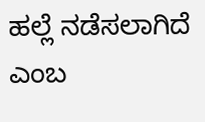ಹಲ್ಲೆ ನಡೆಸಲಾಗಿದೆ ಎಂಬ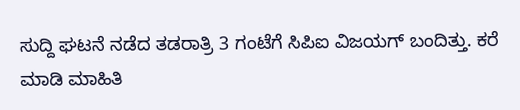ಸುದ್ದಿ ಘಟನೆ ನಡೆದ ತಡರಾತ್ರಿ 3 ಗಂಟೆಗೆ ಸಿಪಿಐ ವಿಜಯಗ್ ಬಂದಿತ್ತು. ಕರೆ ಮಾಡಿ ಮಾಹಿತಿ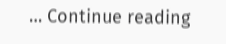… Continue reading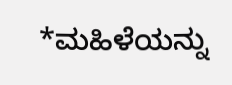*ಮಹಿಳೆಯನ್ನು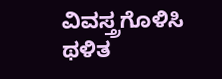ವಿವಸ್ತ್ರಗೊಳಿಸಿ ಥಳಿತ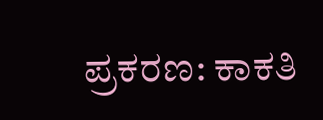ಪ್ರಕರಣ: ಕಾಕತಿ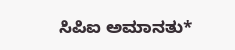ಸಿಪಿಐ ಅಮಾನತು*